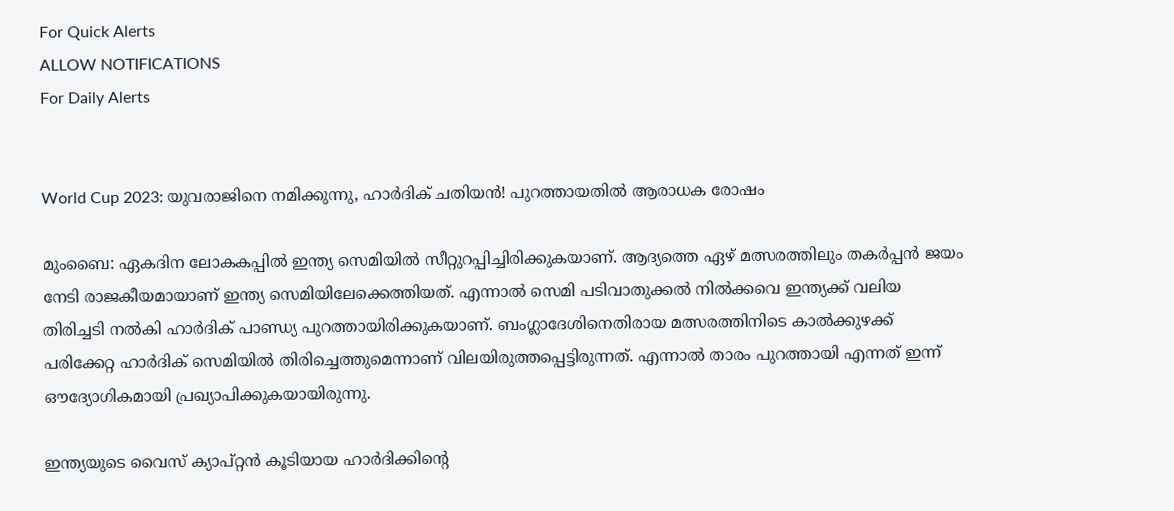For Quick Alerts
ALLOW NOTIFICATIONS
For Daily Alerts


World Cup 2023: യുവരാജിനെ നമിക്കുന്നു, ഹാര്‍ദിക് ചതിയന്‍! പുറത്തായതില്‍ ആരാധക രോഷം

മുംബൈ: ഏകദിന ലോകകപ്പില്‍ ഇന്ത്യ സെമിയില്‍ സീറ്റുറപ്പിച്ചിരിക്കുകയാണ്. ആദ്യത്തെ ഏഴ് മത്സരത്തിലും തകര്‍പ്പന്‍ ജയം നേടി രാജകീയമായാണ് ഇന്ത്യ സെമിയിലേക്കെത്തിയത്. എന്നാല്‍ സെമി പടിവാതുക്കല്‍ നില്‍ക്കവെ ഇന്ത്യക്ക് വലിയ തിരിച്ചടി നല്‍കി ഹാര്‍ദിക് പാണ്ഡ്യ പുറത്തായിരിക്കുകയാണ്. ബംഗ്ലാദേശിനെതിരായ മത്സരത്തിനിടെ കാല്‍ക്കുഴക്ക് പരിക്കേറ്റ ഹാര്‍ദിക് സെമിയില്‍ തിരിച്ചെത്തുമെന്നാണ് വിലയിരുത്തപ്പെട്ടിരുന്നത്. എന്നാല്‍ താരം പുറത്തായി എന്നത് ഇന്ന് ഔദ്യോഗികമായി പ്രഖ്യാപിക്കുകയായിരുന്നു.

ഇന്ത്യയുടെ വൈസ് ക്യാപ്റ്റന്‍ കൂടിയായ ഹാര്‍ദിക്കിന്റെ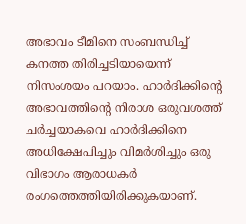അഭാവം ടീമിനെ സംബന്ധിച്ച് കനത്ത തിരിച്ചടിയായെന്ന് നിസംശയം പറയാം. ഹാര്‍ദിക്കിന്റെ അഭാവത്തിന്റെ നിരാശ ഒരുവശത്ത് ചര്‍ച്ചയാകവെ ഹാര്‍ദിക്കിനെ അധിക്ഷേപിച്ചും വിമര്‍ശിച്ചും ഒരു വിഭാഗം ആരാധകര്‍ രംഗത്തെത്തിയിരിക്കുകയാണ്.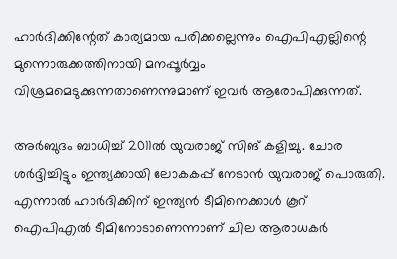ഹാര്‍ദിക്കിന്റേത് കാര്യമായ പരിക്കല്ലെന്നും ഐപിഎല്ലിന്റെ മുന്നൊരുക്കത്തിനായി മനപ്പൂര്‍വ്വം വിശ്രമമെടുക്കുന്നതാണെന്നുമാണ് ഇവര്‍ ആരോപിക്കുന്നത്.

അര്‍ബുദം ബാധിച്ച് 2011ല്‍ യുവരാജ് സിങ് കളിച്ചു. ചോര ശര്‍ദ്ദിച്ചിട്ടും ഇന്ത്യക്കായി ലോകകപ്പ് നേടാന്‍ യുവരാജ് പൊരുതി. എന്നാല്‍ ഹാര്‍ദിക്കിന് ഇന്ത്യന്‍ ടീമിനെക്കാള്‍ കൂറ് ഐപിഎല്‍ ടീമിനോടാണെന്നാണ് ചില ആരാധകര്‍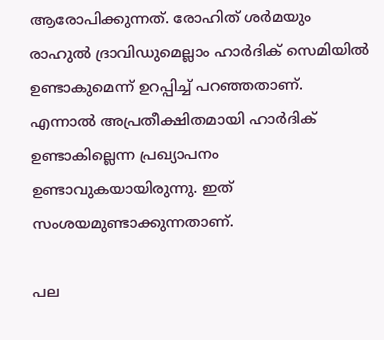ആരോപിക്കുന്നത്. രോഹിത് ശര്‍മയും രാഹുല്‍ ദ്രാവിഡുമെല്ലാം ഹാര്‍ദിക് സെമിയില്‍ ഉണ്ടാകുമെന്ന് ഉറപ്പിച്ച് പറഞ്ഞതാണ്. എന്നാല്‍ അപ്രതീക്ഷിതമായി ഹാര്‍ദിക് ഉണ്ടാകില്ലെന്ന പ്രഖ്യാപനം ഉണ്ടാവുകയായിരുന്നു. ഇത് സംശയമുണ്ടാക്കുന്നതാണ്.

പല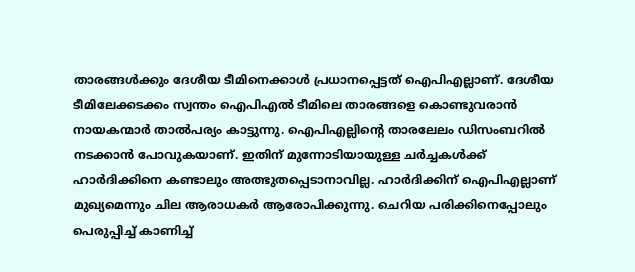താരങ്ങള്‍ക്കും ദേശീയ ടീമിനെക്കാള്‍ പ്രധാനപ്പെട്ടത് ഐപിഎല്ലാണ്. ദേശീയ ടീമിലേക്കടക്കം സ്വന്തം ഐപിഎല്‍ ടീമിലെ താരങ്ങളെ കൊണ്ടുവരാന്‍ നായകന്മാര്‍ താല്‍പര്യം കാട്ടുന്നു. ഐപിഎല്ലിന്റെ താരലേലം ഡിസംബറില്‍ നടക്കാന്‍ പോവുകയാണ്. ഇതിന് മുന്നോടിയായുള്ള ചര്‍ച്ചകള്‍ക്ക് ഹാര്‍ദിക്കിനെ കണ്ടാലും അത്ഭുതപ്പെടാനാവില്ല. ഹാര്‍ദിക്കിന് ഐപിഎല്ലാണ് മുഖ്യമെന്നും ചില ആരാധകര്‍ ആരോപിക്കുന്നു. ചെറിയ പരിക്കിനെപ്പോലും പെരുപ്പിച്ച് കാണിച്ച്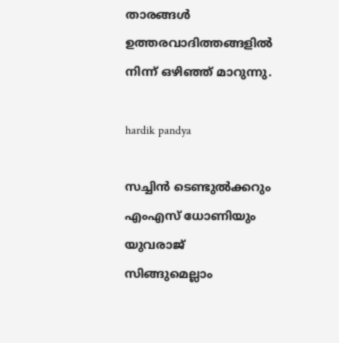താരങ്ങള്‍ ഉത്തരവാദിത്തങ്ങളില്‍ നിന്ന് ഒഴിഞ്ഞ് മാറുന്നു.

hardik pandya

സച്ചിന്‍ ടെണ്ടുല്‍ക്കറും എംഎസ് ധോണിയും യുവരാജ് സിങ്ങുമെല്ലാം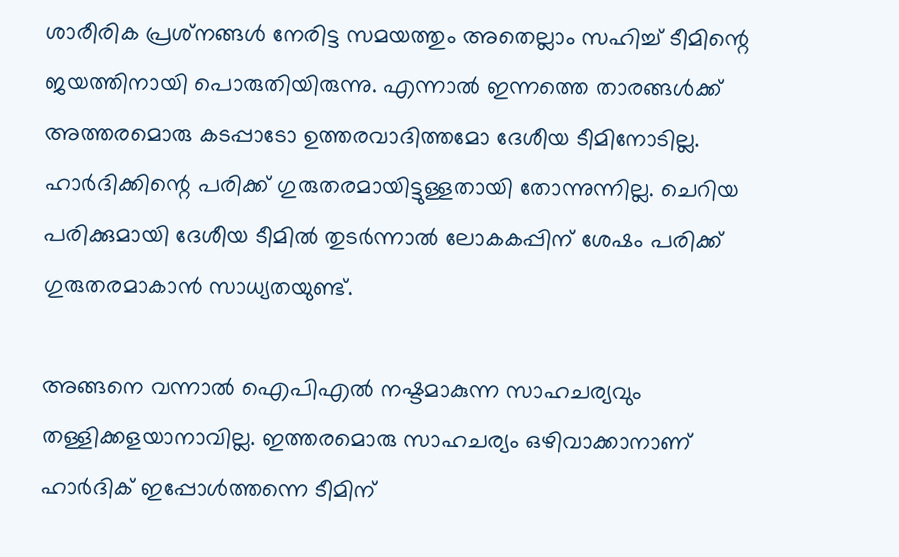ശാരീരിക പ്രശ്‌നങ്ങള്‍ നേരിട്ട സമയത്തും അതെല്ലാം സഹിച്ച് ടീമിന്റെ ജയത്തിനായി പൊരുതിയിരുന്നു. എന്നാല്‍ ഇന്നത്തെ താരങ്ങള്‍ക്ക് അത്തരമൊരു കടപ്പാടോ ഉത്തരവാദിത്തമോ ദേശീയ ടീമിനോടില്ല. ഹാര്‍ദിക്കിന്റെ പരിക്ക് ഗുരുതരമായിട്ടുള്ളതായി തോന്നുന്നില്ല. ചെറിയ പരിക്കുമായി ദേശീയ ടീമില്‍ തുടര്‍ന്നാല്‍ ലോകകപ്പിന് ശേഷം പരിക്ക് ഗുരുതരമാകാന്‍ സാധ്യതയുണ്ട്.

അങ്ങനെ വന്നാല്‍ ഐപിഎല്‍ നഷ്ടമാകുന്ന സാഹചര്യവും തള്ളിക്കളയാനാവില്ല. ഇത്തരമൊരു സാഹചര്യം ഒഴിവാക്കാനാണ് ഹാര്‍ദിക് ഇപ്പോള്‍ത്തന്നെ ടീമിന്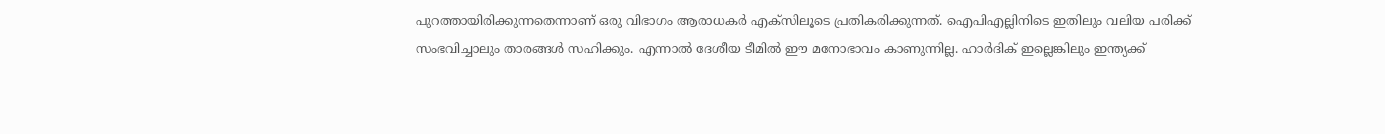പുറത്തായിരിക്കുന്നതെന്നാണ് ഒരു വിഭാഗം ആരാധകര്‍ എക്‌സിലൂടെ പ്രതികരിക്കുന്നത്. ഐപിഎല്ലിനിടെ ഇതിലും വലിയ പരിക്ക് സംഭവിച്ചാലും താരങ്ങള്‍ സഹിക്കും. എന്നാല്‍ ദേശീയ ടീമില്‍ ഈ മനോഭാവം കാണുന്നില്ല. ഹാര്‍ദിക് ഇല്ലെങ്കിലും ഇന്ത്യക്ക്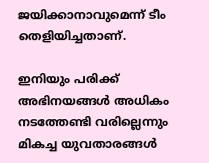ജയിക്കാനാവുമെന്ന് ടീം തെളിയിച്ചതാണ്.

ഇനിയും പരിക്ക് അഭിനയങ്ങള്‍ അധികം നടത്തേണ്ടി വരില്ലെന്നും മികച്ച യുവതാരങ്ങള്‍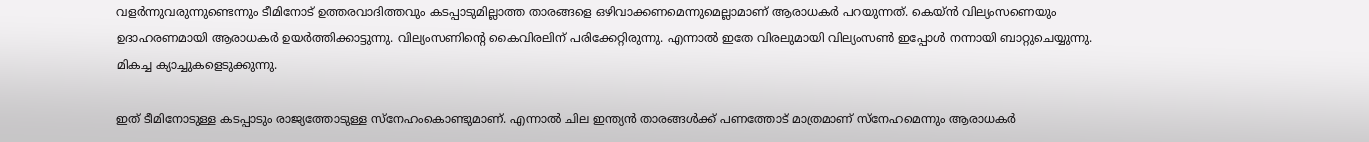വളര്‍ന്നുവരുന്നുണ്ടെന്നും ടീമിനോട് ഉത്തരവാദിത്തവും കടപ്പാടുമില്ലാത്ത താരങ്ങളെ ഒഴിവാക്കണമെന്നുമെല്ലാമാണ് ആരാധകര്‍ പറയുന്നത്. കെയ്ന്‍ വില്യംസണെയും ഉദാഹരണമായി ആരാധകര്‍ ഉയര്‍ത്തിക്കാട്ടുന്നു. വില്യംസണിന്റെ കൈവിരലിന് പരിക്കേറ്റിരുന്നു. എന്നാല്‍ ഇതേ വിരലുമായി വില്യംസണ്‍ ഇപ്പോള്‍ നന്നായി ബാറ്റുചെയ്യുന്നു. മികച്ച ക്യാച്ചുകളെടുക്കുന്നു.

ഇത് ടീമിനോടുള്ള കടപ്പാടും രാജ്യത്തോടുള്ള സ്‌നേഹംകൊണ്ടുമാണ്. എന്നാല്‍ ചില ഇന്ത്യന്‍ താരങ്ങള്‍ക്ക് പണത്തോട് മാത്രമാണ് സ്‌നേഹമെന്നും ആരാധകര്‍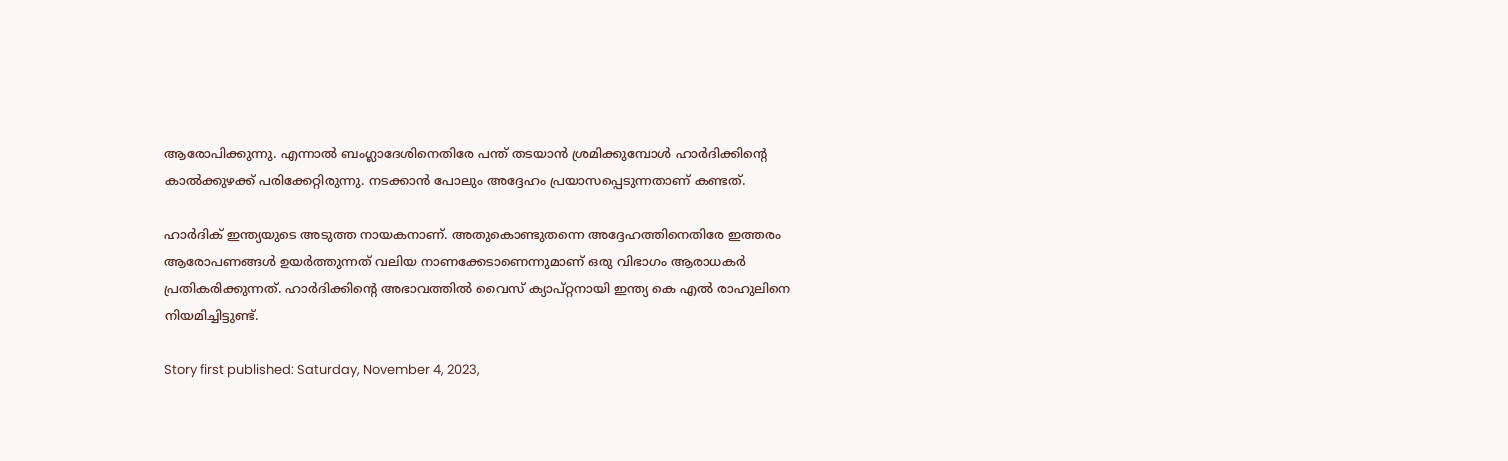ആരോപിക്കുന്നു. എന്നാല്‍ ബംഗ്ലാദേശിനെതിരേ പന്ത് തടയാന്‍ ശ്രമിക്കുമ്പോള്‍ ഹാര്‍ദിക്കിന്റെ കാല്‍ക്കുഴക്ക് പരിക്കേറ്റിരുന്നു. നടക്കാന്‍ പോലും അദ്ദേഹം പ്രയാസപ്പെടുന്നതാണ് കണ്ടത്.

ഹാര്‍ദിക് ഇന്ത്യയുടെ അടുത്ത നായകനാണ്. അതുകൊണ്ടുതന്നെ അദ്ദേഹത്തിനെതിരേ ഇത്തരം ആരോപണങ്ങള്‍ ഉയര്‍ത്തുന്നത് വലിയ നാണക്കേടാണെന്നുമാണ് ഒരു വിഭാഗം ആരാധകര്‍ പ്രതികരിക്കുന്നത്. ഹാര്‍ദിക്കിന്റെ അഭാവത്തില്‍ വൈസ് ക്യാപ്റ്റനായി ഇന്ത്യ കെ എല്‍ രാഹുലിനെ നിയമിച്ചിട്ടുണ്ട്.

Story first published: Saturday, November 4, 2023,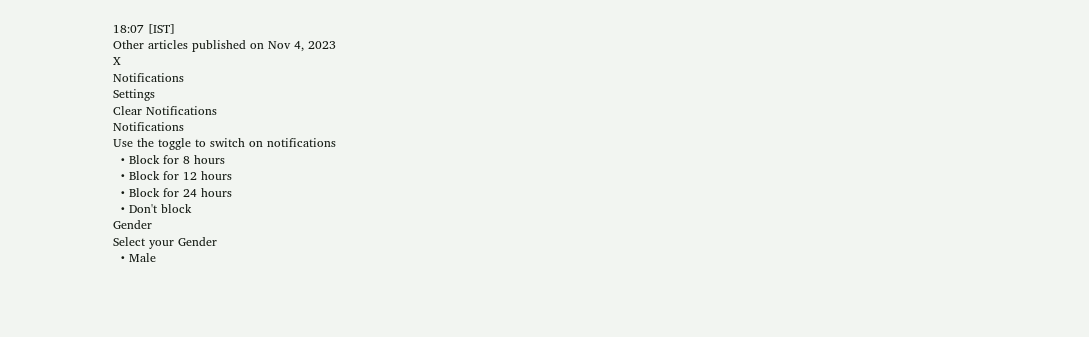18:07 [IST]
Other articles published on Nov 4, 2023
X
Notifications
Settings
Clear Notifications
Notifications
Use the toggle to switch on notifications
  • Block for 8 hours
  • Block for 12 hours
  • Block for 24 hours
  • Don't block
Gender
Select your Gender
  • Male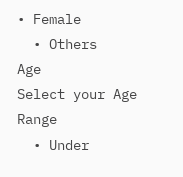• Female
  • Others
Age
Select your Age Range
  • Under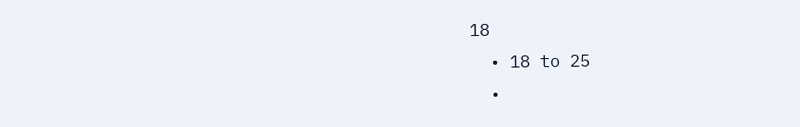18
  • 18 to 25
  •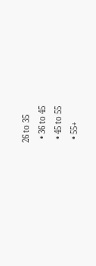26 to 35
  • 36 to 45
  • 45 to 55
  • 55+